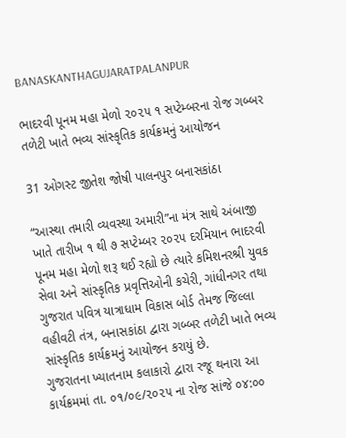BANASKANTHAGUJARATPALANPUR

ભાદરવી પૂનમ મહા મેળો ૨૦૨૫ ૧ સપ્ટેમ્બરના રોજ ગબ્બર તળેટી ખાતે ભવ્ય સાંસ્કૃતિક કાર્યક્રમનું આયોજન

31 ઓગસ્ટ જીતેશ જોષી પાલનપુર બનાસકાંઠા

“આસ્થા તમારી વ્યવસ્થા અમારી”ના મંત્ર સાથે અંબાજી ખાતે તારીખ ૧ થી ૭ સપ્ટેમ્બર ૨૦૨૫ દરમિયાન ભાદરવી પૂનમ મહા મેળો શરૂ થઈ રહ્યો છે ત્યારે કમિશનરશ્રી યુવક સેવા અને સાંસ્કૃતિક પ્રવૃત્તિઓની કચેરી, ગાંધીનગર તથા ગુજરાત પવિત્ર યાત્રાધામ વિકાસ બોર્ડ તેમજ જિલ્લા વહીવટી તંત્ર, બનાસકાંઠા દ્વારા ગબ્બર તળેટી ખાતે ભવ્ય સાંસ્કૃતિક કાર્યક્રમનું આયોજન કરાયું છે.
ગુજરાતના ખ્યાતનામ કલાકારો દ્વારા રજૂ થનારા આ કાર્યક્રમમાં તા. ૦૧/૦૯/૨૦૨૫ ના રોજ સાંજે ૦૪:૦૦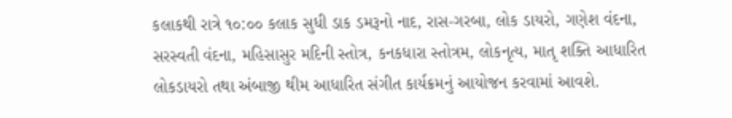કલાકથી રાત્રે ૧૦:૦૦ કલાક સુધી ડાક ડમરૂનો નાદ, રાસ-ગરબા, લોક ડાયરો, ગણેશ વંદના, સરસ્વતી વંદના, મહિસાસુર મદિની સ્તોત્ર, કનકધારા સ્તોત્રમ, લોકનૃત્ય, માતૃ શક્તિ આધારિત લોકડાયરો તથા અંબાજી થીમ આધારિત સંગીત કાર્યક્રમનું આયોજન કરવામાં આવશે.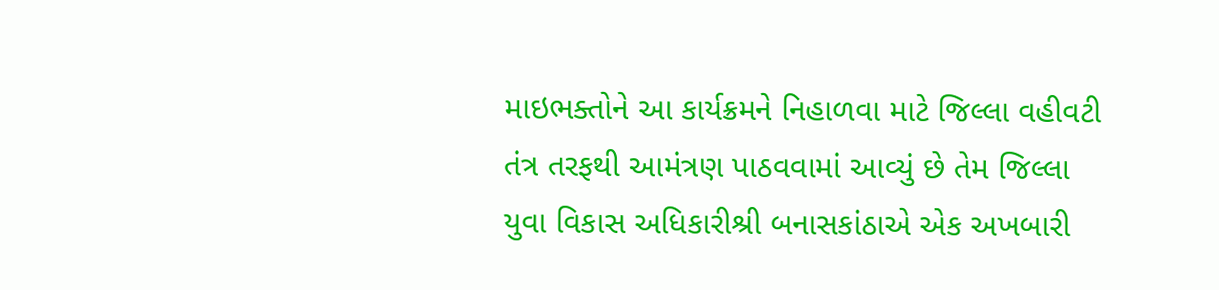માઇભક્તોને આ કાર્યક્રમને નિહાળવા માટે જિલ્લા વહીવટી તંત્ર તરફથી આમંત્રણ પાઠવવામાં આવ્યું છે તેમ જિલ્લા યુવા વિકાસ અધિકારીશ્રી બનાસકાંઠાએ એક અખબારી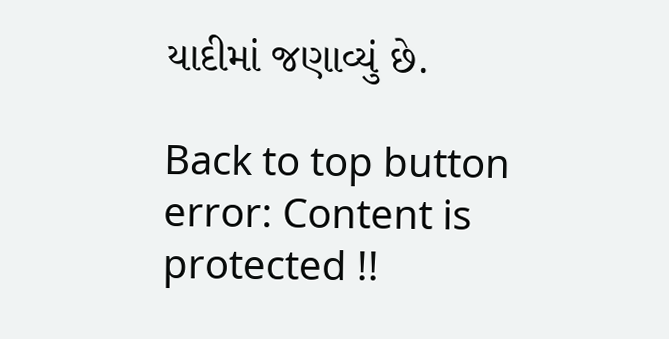યાદીમાં જણાવ્યું છે.

Back to top button
error: Content is protected !!